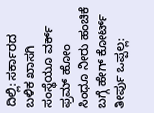ದಿಲ್ಲಿ: ಸರ್ಕಾರದ ಬಳಿಕ ಖಾಸಗಿ ಸಂಸ್ಥೆಯೂ ವರ್ಕ್ ಫ್ರಮ್ ಹೋಂ
ಸಿಂಧೂ ನೀರು ಹಂಚಿಕೆ ಬಗ್ಗೆ ಹೇಗ್ ಕೋರ್ಟ್ ತೀರ್ಪು ಒಪ್ಪಲ್ಲ: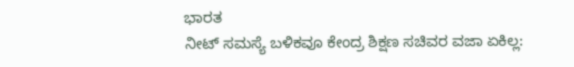ಭಾರತ
ನೀಟ್ ಸಮಸ್ಯೆ ಬಳಿಕವೂ ಕೇಂದ್ರ ಶಿಕ್ಷಣ ಸಚಿವರ ವಜಾ ಏಕಿಲ್ಲ: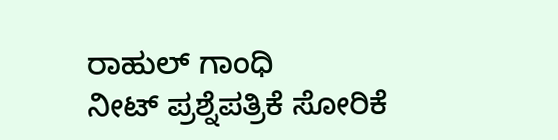ರಾಹುಲ್ ಗಾಂಧಿ
ನೀಟ್ ಪ್ರಶ್ನೆಪತ್ರಿಕೆ ಸೋರಿಕೆ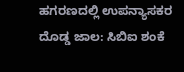ಹಗರಣದಲ್ಲಿ ಉಪನ್ಯಾಸಕರ ದೊಡ್ಡ ಜಾಲ: ಸಿಬಿಐ ಶಂಕೆ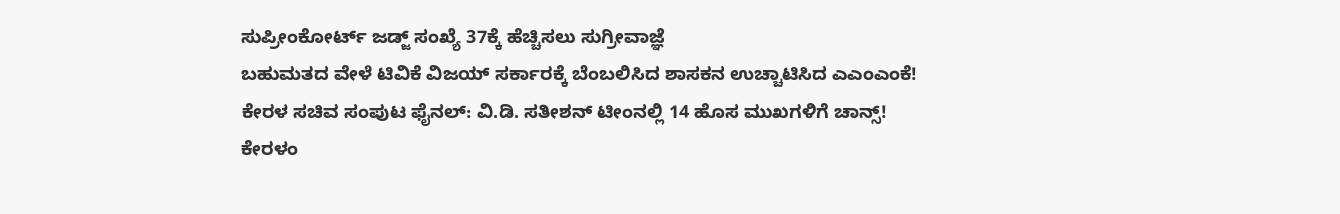ಸುಪ್ರೀಂಕೋರ್ಟ್ ಜಡ್ಜ್ ಸಂಖ್ಯೆ 37ಕ್ಕೆ ಹೆಚ್ಚಿಸಲು ಸುಗ್ರೀವಾಜ್ಞೆ
ಬಹುಮತದ ವೇಳೆ ಟಿವಿಕೆ ವಿಜಯ್ ಸರ್ಕಾರಕ್ಕೆ ಬೆಂಬಲಿಸಿದ ಶಾಸಕನ ಉಚ್ಚಾಟಿಸಿದ ಎಎಂಎಂಕೆ!
ಕೇರಳ ಸಚಿವ ಸಂಪುಟ ಫೈನಲ್: ವಿ.ಡಿ. ಸತೀಶನ್ ಟೀಂನಲ್ಲಿ 14 ಹೊಸ ಮುಖಗಳಿಗೆ ಚಾನ್ಸ್!
ಕೇರಳಂ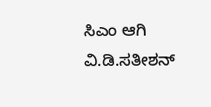ಸಿಎಂ ಆಗಿ ವಿ.ಡಿ.ಸತೀಶನ್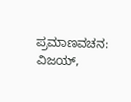ಪ್ರಮಾಣವಚನ: ವಿಜಯ್,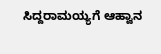ಸಿದ್ದರಾಮಯ್ಯಗೆ ಆಹ್ವಾನ